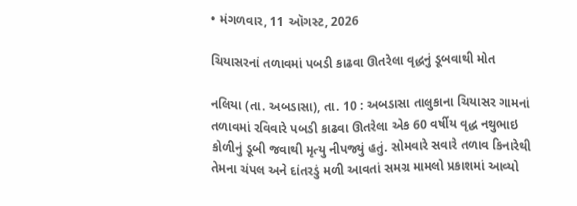• મંગળવાર, 11 ઑગસ્ટ, 2026

ચિયાસરનાં તળાવમાં પબડી કાઢવા ઊતરેલા વૃદ્ધનું ડૂબવાથી મોત

નલિયા (તા. અબડાસા), તા. 10 : અબડાસા તાલુકાના ચિયાસર ગામનાં તળાવમાં રવિવારે પબડી કાઢવા ઊતરેલા એક 60 વર્ષીય વૃદ્ધ નથુભાઇ કોળીનું ડૂબી જવાથી મૃત્યુ નીપજ્યું હતું. સોમવારે સવારે તળાવ કિનારેથી તેમના ચંપલ અને દાંતરડું મળી આવતાં સમગ્ર મામલો પ્રકાશમાં આવ્યો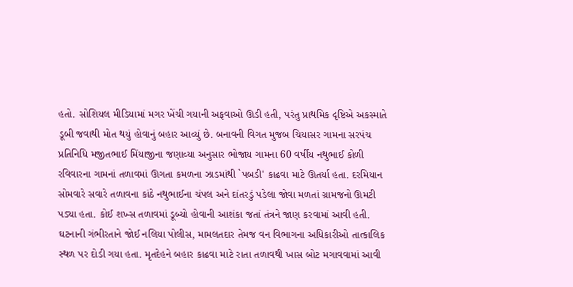હતો. સોશિયલ મીડિયામાં મગર ખેંચી ગયાની અફવાઓ ઊડી હતી, પરંતુ પ્રાથમિક દૃષ્ટિએ અકસ્માતે ડૂબી જવાથી મોત થયું હોવાનું બહાર આવ્યું છે. બનાવની વિગત મુજબ ચિયાસર ગામના સરપંચ પ્રતિનિધિ મજીતભાઈ મિંયાજીના જણાવ્યા અનુસાર ભોજાય ગામના 60 વર્ષીય નથુભાઈ કોળી રવિવારના ગામનાં તળાવમાં ઊગતા કમળના ઝાડમાંથી `પબડી' કાઢવા માટે ઊતર્યા હતા. દરમિયાન  સોમવારે સવારે તળાવના કાંઠે નથુભાઈના ચંપલ અને દાંતરડું પડેલા જોવા મળતાં ગ્રામજનો ઊમટી પડ્યા હતા. કોઈ શખ્સ તળાવમાં ડૂબ્યો હોવાની આશંકા જતાં તંત્રને જાણ કરવામાં આવી હતી. ઘટનાની ગંભીરતાને જોઈ નલિયા પોલીસ, મામલતદાર તેમજ વન વિભાગના અધિકારીઓ તાત્કાલિક સ્થળ પર દોડી ગયા હતા. મૃતદેહને બહાર કાઢવા માટે રાતા તળાવથી ખાસ બોટ મગાવવામાં આવી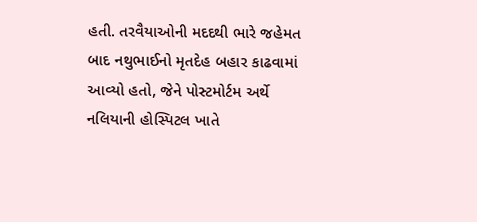હતી. તરવૈયાઓની મદદથી ભારે જહેમત બાદ નથુભાઈનો મૃતદેહ બહાર કાઢવામાં આવ્યો હતો, જેને પોસ્ટમોર્ટમ અર્થે નલિયાની હોસ્પિટલ ખાતે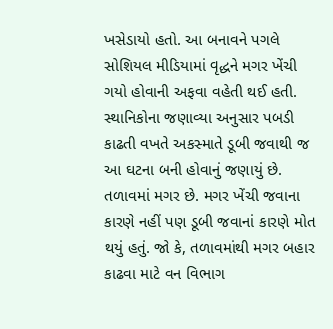ખસેડાયો હતો. આ બનાવને પગલે સોશિયલ મીડિયામાં વૃદ્ધને મગર ખેંચી ગયો હોવાની અફવા વહેતી થઈ હતી. સ્થાનિકોના જણાવ્યા અનુસાર પબડી કાઢતી વખતે અકસ્માતે ડૂબી જવાથી જ આ ઘટના બની હોવાનું જણાયું છે. તળાવમાં મગર છે. મગર ખેંચી જવાના કારણે નહીં પણ ડૂબી જવાનાં કારણે મોત થયું હતું. જો કે, તળાવમાંથી મગર બહાર કાઢવા માટે વન વિભાગ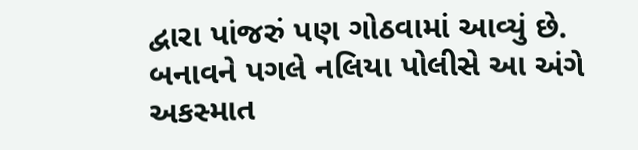દ્વારા પાંજરું પણ ગોઠવામાં આવ્યું છે. બનાવને પગલે નલિયા પોલીસે આ અંગે અકસ્માત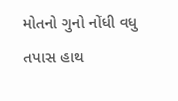મોતનો ગુનો નોંધી વધુ તપાસ હાથ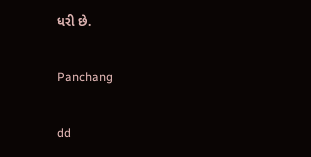ધરી છે.

Panchang

dd